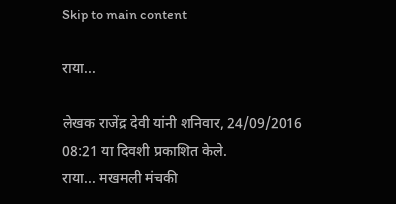Skip to main content

राया...

लेखक राजेंद्र देवी यांनी शनिवार, 24/09/2016 08:21 या दिवशी प्रकाशित केले.
राया... मखमली मंचकी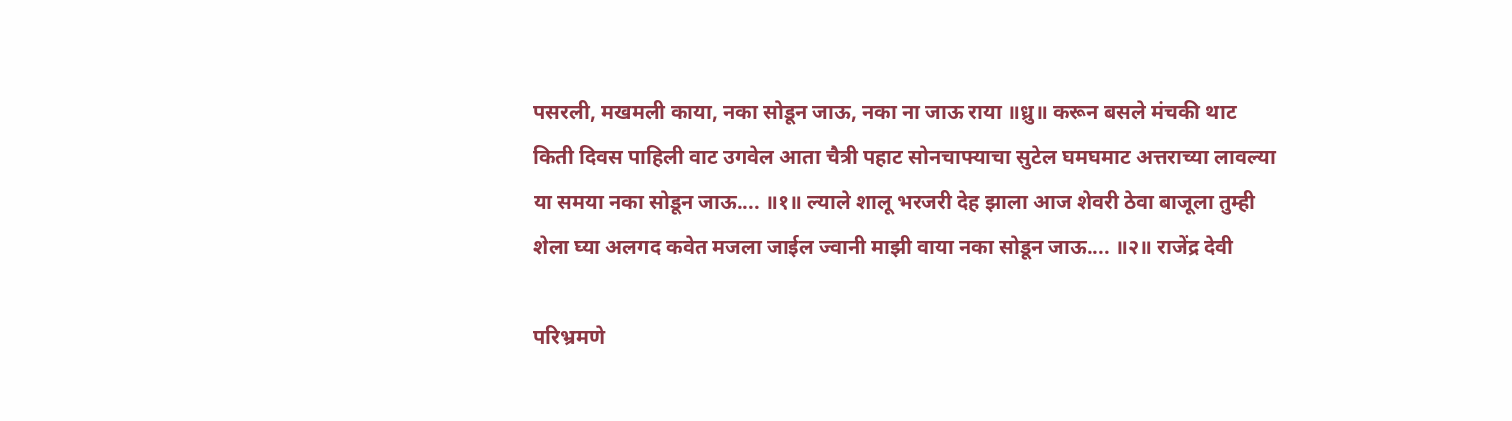पसरली, मखमली काया, नका सोडून जाऊ, नका ना जाऊ राया ॥ध्रु॥ करून बसले मंचकी थाट किती दिवस पाहिली वाट उगवेल आता चैत्री पहाट सोनचाफ्याचा सुटेल घमघमाट अत्तराच्या लावल्या या समया नका सोडून जाऊ.... ॥१॥ ल्याले शालू भरजरी देह झाला आज शेवरी ठेवा बाजूला तुम्ही शेला घ्या अलगद कवेत मजला जाईल ज्वानी माझी वाया नका सोडून जाऊ.... ॥२॥ राजेंद्र देवी

परिभ्रमणे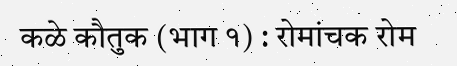कळे कौतुक (भाग १) : रोमांचक रोम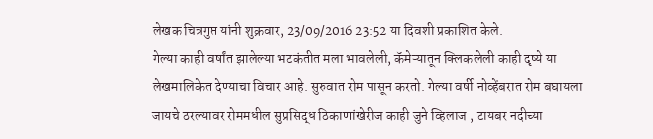लेखक चित्रगुप्त यांनी शुक्रवार, 23/09/2016 23:52 या दिवशी प्रकाशित केले.
गेल्या काही वर्षांत झालेल्या भटकंतीत मला भावलेली, कॅमेऱ्यातून क्लिकलेली काही दृष्ये या लेखमालिकेत देण्याचा विचार आहे. सुरुवात रोम पासून करतो. गेल्या वर्षी नोव्हेंबरात रोम बघायला जायचे ठरल्यावर रोममधील सुप्रसिद्ध ठिकाणांखेरीज काही जुने व्हिलाज , टायबर नदीच्या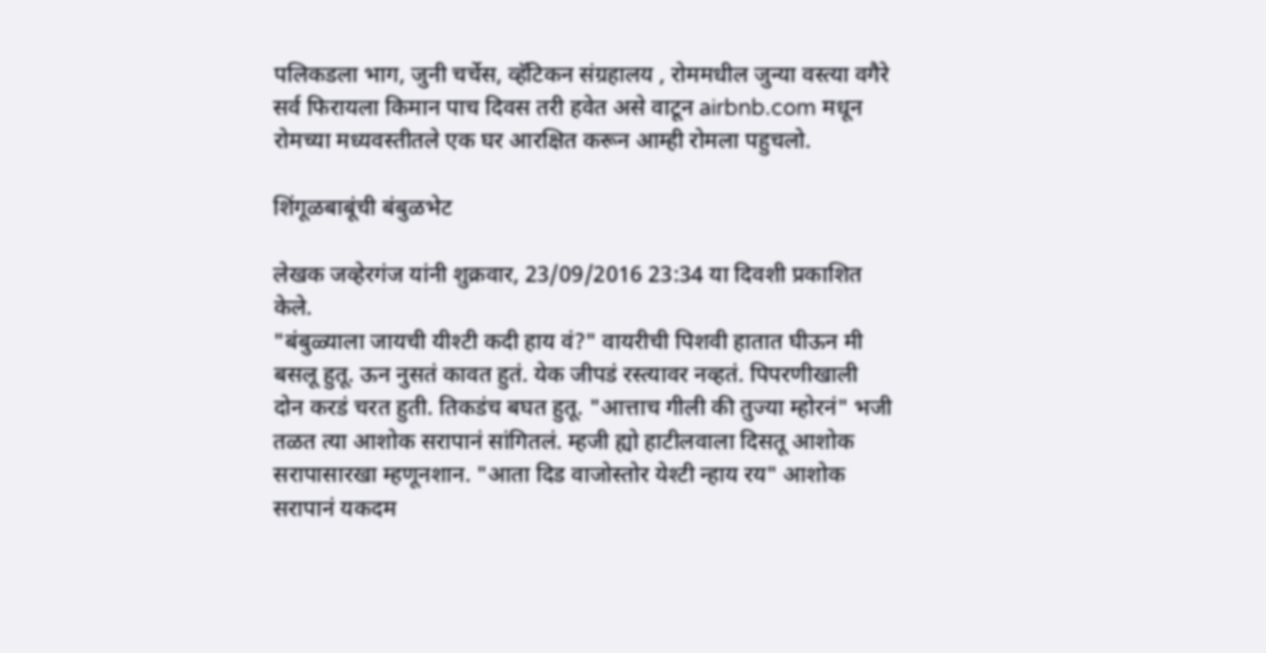पलिकडला भाग, जुनी चर्चेस, व्हॅटिकन संग्रहालय , रोममधील जुन्या वस्त्या वगैरे सर्व फिरायला किमान पाच दिवस तरी हवेत असे वाटून airbnb.com मधून रोमच्या मध्यवस्तीतले एक घर आरक्षित करून आम्ही रोमला पहुचलो.

शिंगूळबाबूंची बंबुळभेट

लेखक जव्हेरगंज यांनी शुक्रवार, 23/09/2016 23:34 या दिवशी प्रकाशित केले.
"बंबुळ्याला जायची यीश्टी कदी हाय वं?" वायरीची पिशवी हातात घीऊन मी बसलू हुतू. ऊन नुसतं कावत हुतं. येक जीपडं रस्त्यावर नव्हतं. पिपरणीखाली दोन करडं चरत हुती. तिकडंच बघत हुतू. "आत्ताच गीली की तुज्या म्होरनं" भजी तळत त्या आशोक सरापानं सांगितलं. म्हजी ह्यो हाटीलवाला दिसतू आशोक सरापासारखा म्हणूनशान. "आता दिड वाजोस्तोर येश्टी न्हाय रय" आशोक सरापानं यकदम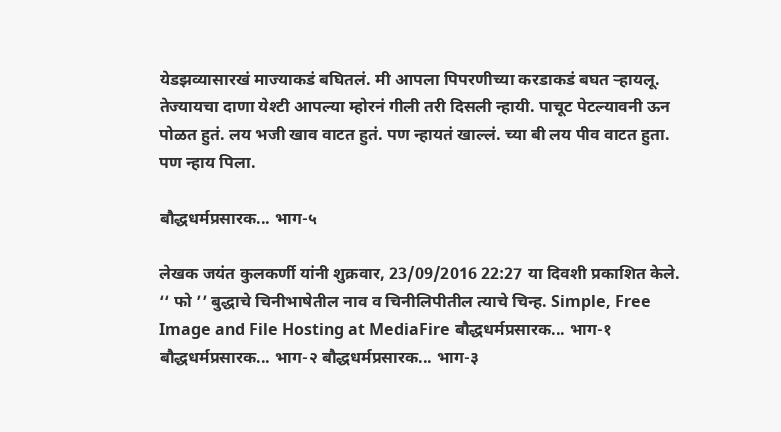येडझव्यासारखं माज्याकडं बघितलं. मी आपला पिपरणीच्या करडाकडं बघत ऱ्हायलू. तेज्यायचा दाणा येश्टी आपल्या म्होरनं गीली तरी दिसली न्हायी. पाचूट पेटल्यावनी ऊन पोळत हुतं. लय भजी खाव वाटत हुतं. पण न्हायतं खाल्लं. च्या बी लय पीव वाटत हुता. पण न्हाय पिला.

बौद्धधर्मप्रसारक... भाग-५

लेखक जयंत कुलकर्णी यांनी शुक्रवार, 23/09/2016 22:27 या दिवशी प्रकाशित केले.
‘‘ फो ’’ बुद्धाचे चिनीभाषेतील नाव व चिनीलिपीतील त्याचे चिन्ह. Simple, Free Image and File Hosting at MediaFire बौद्धधर्मप्रसारक... भाग-१ बौद्धधर्मप्रसारक... भाग-२ बौद्धधर्मप्रसारक... भाग-३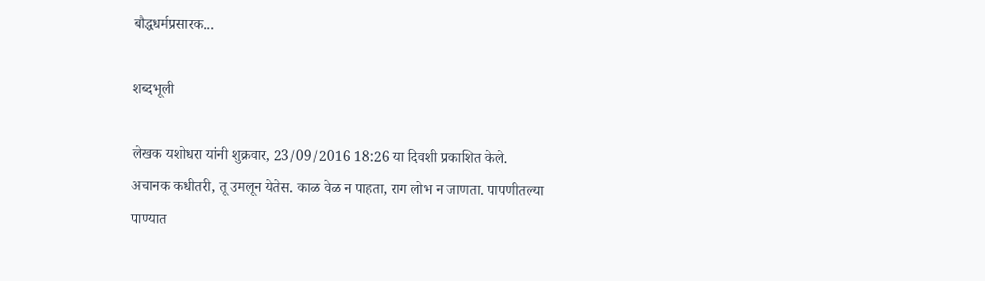बौद्धधर्मप्रसारक...

शब्दभूली

लेखक यशोधरा यांनी शुक्रवार, 23/09/2016 18:26 या दिवशी प्रकाशित केले.
अचानक कधीतरी, तू उमलून येतेस. काळ वेळ न पाहता, राग लोभ न जाणता. पापणीतल्या पाण्यात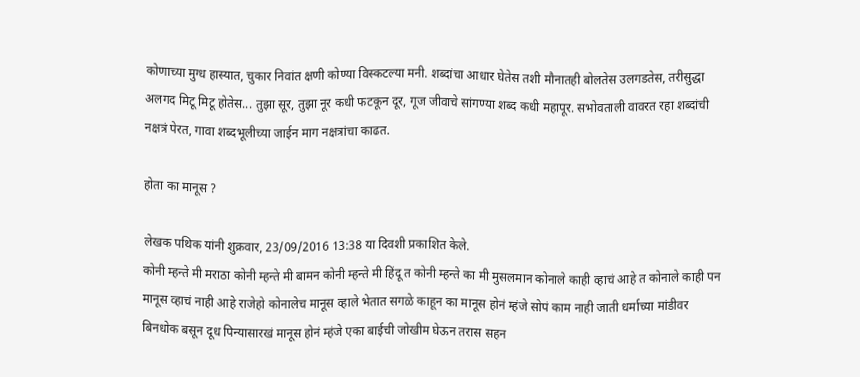कोणाच्या मुग्ध हास्यात, चुकार निवांत क्षणी कोण्या विस्कटल्या मनी. शब्दांचा आधार घेतेस तशी मौनातही बोलतेस उलगडतेस, तरीसुद्धा अलगद मिटू मिटू होतेस... तुझा सूर, तुझा नूर कधी फटकून दूर, गूज जीवाचे सांगण्या शब्द कधी महापूर. सभोवताली वावरत रहा शब्दांची नक्षत्रं पेरत, गावा शब्दभूलीच्या जाईन माग नक्षत्रांचा काढत.

होता का मानूस ?

लेखक पथिक यांनी शुक्रवार, 23/09/2016 13:38 या दिवशी प्रकाशित केले.
कोनी म्हन्ते मी मराठा कोनी म्हन्ते मी बामन कोनी म्हन्ते मी हिंदू त कोनी म्हन्ते का मी मुसलमान कोनाले काही व्हाचं आहे त कोनाले काही पन मानूस व्हाचं नाही आहे राजेहो कोनालेच मानूस व्हाले भेतात सगळे काहून का मानूस होनं म्हंजे सोपं काम नाही जाती धर्माच्या मांडीवर बिनधोक बसून दूध पिन्यासारखं मानूस होनं म्हंजे एका बाईची जोखीम घेऊन तरास सहन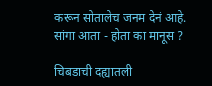करून सोतालेच जनम देनं आहे. सांगा आता - होता का मानूस ?

चिबडाची दह्यातली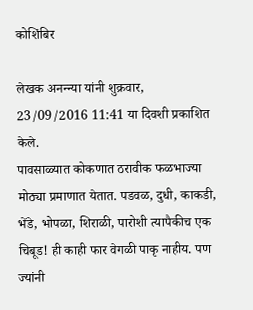कोशिंबिर

लेखक अनन्न्या यांनी शुक्रवार, 23/09/2016 11:41 या दिवशी प्रकाशित केले.
पावसाळ्यात कोकणात ठरावीक फळभाज्या मोठ्या प्रमाणात येतात. पडवळ, दुधी, काकडी, भेंडे, भोपळा, शिराळी, पारोशी त्यापैकीच एक चिबूड! ही काही फार वेगळी पाकृ नाहीय. पण ज्यांनी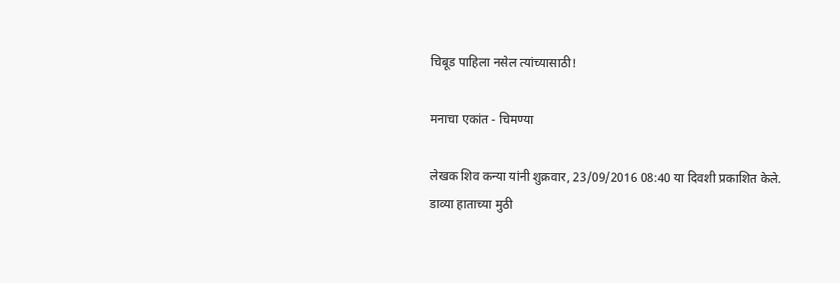चिबूड पाहिला नसेल त्यांच्यासाठी!

मनाचा एकांत - चिमण्या

लेखक शिव कन्या यांनी शुक्रवार, 23/09/2016 08:40 या दिवशी प्रकाशित केले.
डाव्या हाताच्या मुठी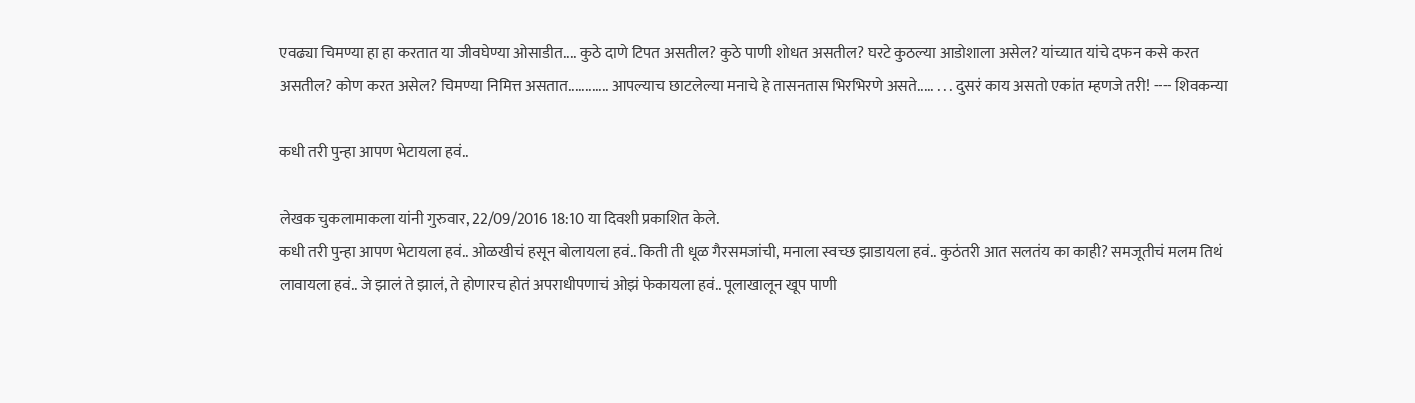एवढ्या चिमण्या हा हा करतात या जीवघेण्या ओसाडीत.... कुठे दाणे टिपत असतील? कुठे पाणी शोधत असतील? घरटे कुठल्या आडोशाला असेल? यांच्यात यांचे दफन कसे करत असतील? कोण करत असेल? चिमण्या निमित्त असतात............ आपल्याच छाटलेल्या मनाचे हे तासनतास भिरभिरणे असते..... . . . दुसरं काय असतो एकांत म्हणजे तरी! ---- शिवकन्या

कधी तरी पुन्हा आपण भेटायला हवं..

लेखक चुकलामाकला यांनी गुरुवार, 22/09/2016 18:10 या दिवशी प्रकाशित केले.
कधी तरी पुन्हा आपण भेटायला हवं.. ओळखीचं हसून बोलायला हवं.. किती ती धूळ गैरसमजांची, मनाला स्वच्छ झाडायला हवं.. कुठंतरी आत सलतंय का काही? समजूतीचं मलम तिथं लावायला हवं.. जे झालं ते झालं, ते होणारच होतं अपराधीपणाचं ओझं फेकायला हवं.. पूलाखालून खूप पाणी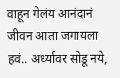वाहून गेलंय आनंदानं जीवन आता जगायला हवं.. अर्ध्यावर सोडू नये,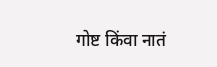गोष्ट किंवा नातं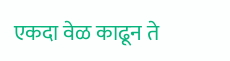एकदा वेळ काढून ते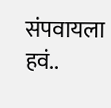संपवायला हवं..